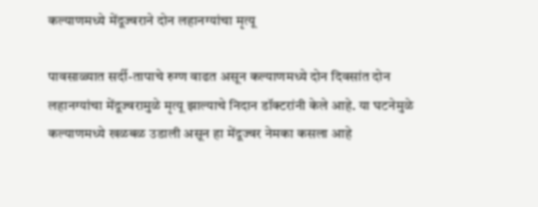कल्याणमध्ये मेंदूज्वराने दोन लहानग्यांचा मृत्यू

पावसाळ्यात सर्दी-तापाचे रुग्ण वाढत असून कल्याणमध्ये दोन दिवसांत दोन लहानग्यांचा मेंदूज्वरामुळे मृत्यू झाल्याचे निदान डॉक्टरांनी केले आहे. या घटनेमुळे कल्याणमध्ये खळबळ उडाली असून हा मेंदूज्वर नेमका कसला आहे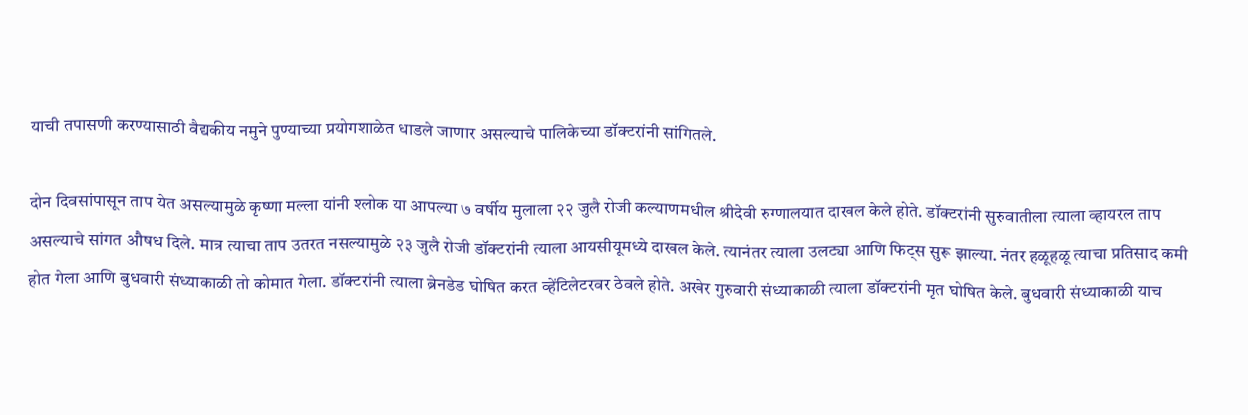याची तपासणी करण्यासाठी वैद्यकीय नमुने पुण्याच्या प्रयोगशाळेत धाडले जाणार असल्याचे पालिकेच्या डॉक्टरांनी सांगितले.

दोन दिवसांपासून ताप येत असल्यामुळे कृष्णा मल्ला यांनी श्लोक या आपल्या ७ वर्षीय मुलाला २२ जुलै रोजी कल्याणमधील श्रीदेवी रुग्णालयात दाखल केले होते. डॉक्टरांनी सुरुवातीला त्याला व्हायरल ताप असल्याचे सांगत औषध दिले. मात्र त्याचा ताप उतरत नसल्यामुळे २३ जुलै रोजी डॉक्टरांनी त्याला आयसीयूमध्ये दाखल केले. त्यानंतर त्याला उलट्या आणि फिट्स सुरू झाल्या. नंतर हळूहळू त्याचा प्रतिसाद कमी होत गेला आणि बुधवारी संध्याकाळी तो कोमात गेला. डॉक्टरांनी त्याला ब्रेनडेड घोषित करत व्हेंटिलेटरवर ठेवले होते. अखेर गुरुवारी संध्याकाळी त्याला डॉक्टरांनी मृत घोषित केले. बुधवारी संध्याकाळी याच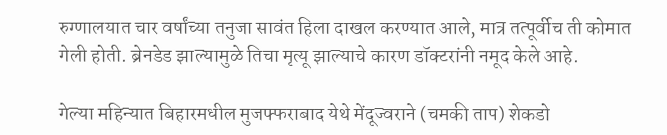रुग्णालयात चार वर्षांच्या तनुजा सावंत हिला दाखल करण्यात आले, मात्र तत्पूर्वीच ती कोमात गेली होती. ब्रेनडेड झाल्यामुळे तिचा मृत्यू झाल्याचे कारण डॉक्टरांनी नमूद केले आहे.

गेल्या महिन्यात बिहारमधील मुजफ्फराबाद येथे मेंदूज्वराने (चमकी ताप) शेकडो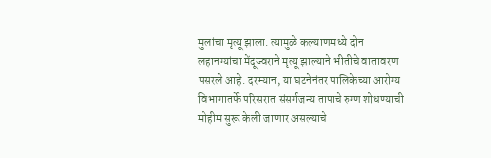मुलांचा मृत्यू झाला. त्यामुळे कल्याणमध्ये दोन लहानग्यांचा मेंदूज्वराने मृत्यू झाल्याने भीतीचे वातावरण पसरले आहे. दरम्यान, या घटनेनंतर पालिकेच्या आरोग्य विभागातर्फे परिसरात संसर्गजन्य तापाचे रुग्ण शोधण्याची मोहीम सुरू केली जाणार असल्याचे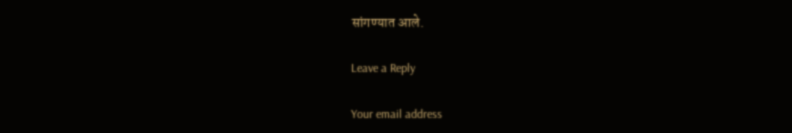सांगण्यात आले.

Leave a Reply

Your email address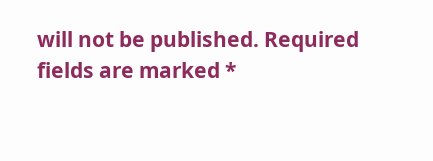will not be published. Required fields are marked *